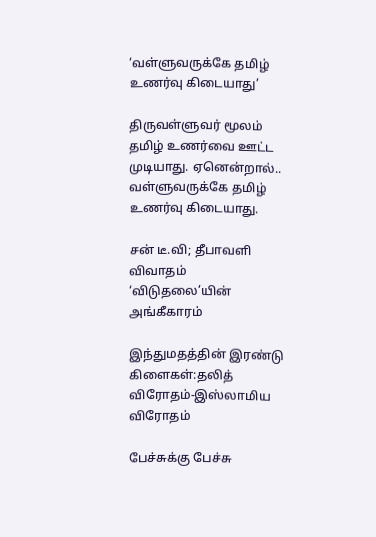‘வள்ளுவருக்கே தமிழ் உணர்வு கிடையாது’

திருவள்ளுவர் மூலம் தமிழ் உணர்வை ஊட்ட முடியாது. ஏனென்றால்.. வள்ளுவருக்கே தமிழ் உணர்வு கிடையாது.

சன் டீ.வி; தீபாவளி விவாதம் ‘விடுதலை’யின் அங்கீகாரம்

இந்துமதத்தின் இரண்டு கிளைகள்:தலித் விரோதம்-இஸ்லாமிய விரோதம்

பேச்சுக்கு பேச்சு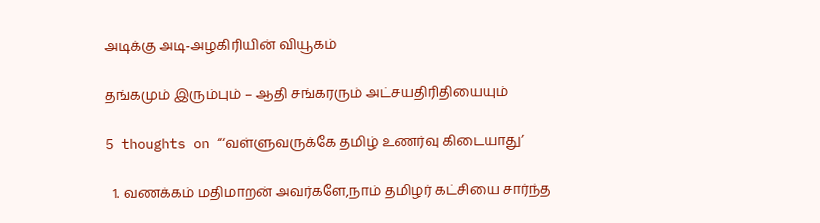அடிக்கு அடி-அழகிரியின் வியூகம்

தங்கமும் இரும்பும் – ஆதி சங்கரரும் அட்சயதிரிதியையும்

5 thoughts on “‘வள்ளுவருக்கே தமிழ் உணர்வு கிடையாது’

  1. வணக்கம் மதிமாறன் அவர்களே,நாம் தமிழர் கட்சியை சார்ந்த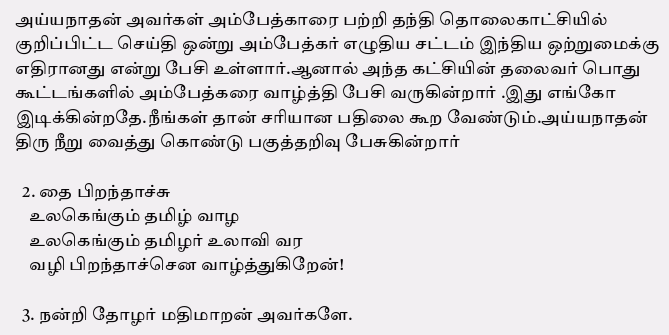அய்யநாதன் அவர்கள் அம்பேத்காரை பற்றி தந்தி தொலைகாட்சியில் குறிப்பிட்ட செய்தி ஒன்று அம்பேத்கர் எழுதிய சட்டம் இந்திய ஒற்றுமைக்கு எதிரானது என்று பேசி உள்ளார்.ஆனால் அந்த கட்சியின் தலைவர் பொது கூட்டங்களில் அம்பேத்கரை வாழ்த்தி பேசி வருகின்றார் .இது எங்கோ இடிக்கின்றதே.நீங்கள் தான் சரியான பதிலை கூற வேண்டும்.அய்யநாதன் திரு நீறு வைத்து கொண்டு பகுத்தறிவு பேசுகின்றார்

  2. தை பிறந்தாச்சு
    உலகெங்கும் தமிழ் வாழ
    உலகெங்கும் தமிழர் உலாவி வர
    வழி பிறந்தாச்சென வாழ்த்துகிறேன்!

  3. நன்றி தோழர் மதிமாறன் அவர்களே.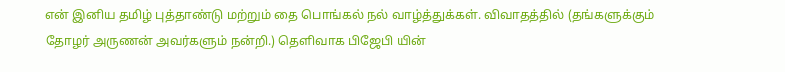என் இனிய தமிழ் புத்தாண்டு மற்றும் தை பொங்கல் நல் வாழ்த்துக்கள். விவாதத்தில் (தங்களுக்கும் தோழர் அருணன் அவர்களும் நன்றி.) தெளிவாக பிஜேபி யின்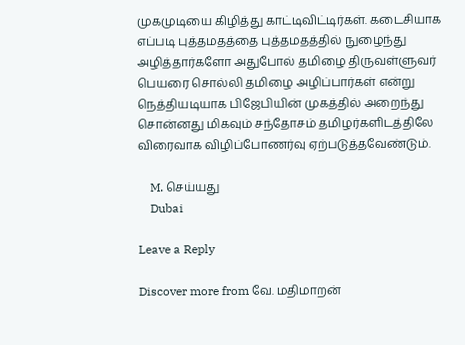முகமுடியை கிழித்து காட்டிவிட்டிர்கள். கடைசியாக எப்படி புத்தமதத்தை புத்தமதத்தில் நுழைந்து அழித்தார்களோ அதுபோல் தமிழை திருவள்ளுவர் பெயரை சொல்லி தமிழை அழிப்பார்கள் என்று நெத்தியடியாக பிஜேபியின் முகத்தில் அறைந்து சொன்னது மிகவும் சந்தோசம் தமிழர்களிடத்திலே விரைவாக விழிப்போணர்வு ஏற்படுத்தவேண்டும்.

    M. செய்யது
    Dubai

Leave a Reply

Discover more from வே. மதிமாறன்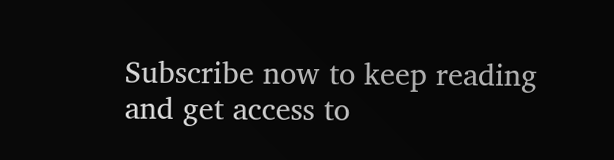Subscribe now to keep reading and get access to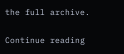the full archive.

Continue reading